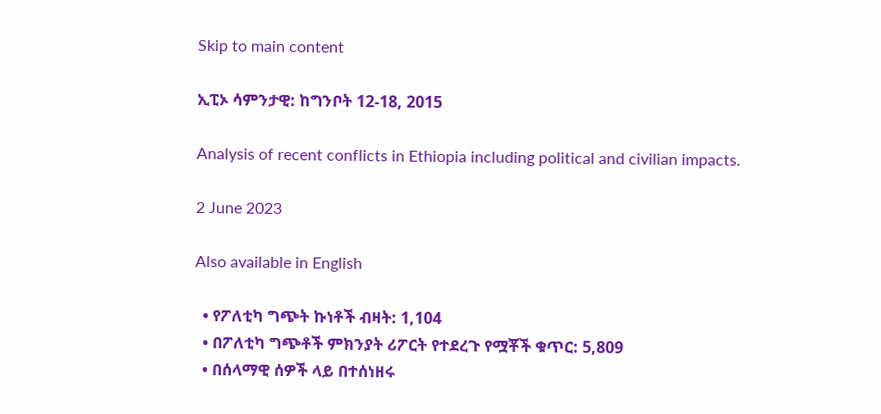Skip to main content

ኢፒኦ ሳምንታዊ: ከግንቦት 12-18, 2015

Analysis of recent conflicts in Ethiopia including political and civilian impacts.

2 June 2023

Also available in English

  • የፖለቲካ ግጭት ኩነቶች ብዛት: 1,104
  • በፖለቲካ ግጭቶች ምክንያት ሪፖርት የተደረጉ የሟቾች ቁጥር: 5,809
  • በሰላማዊ ሰዎች ላይ በተሰነዘሩ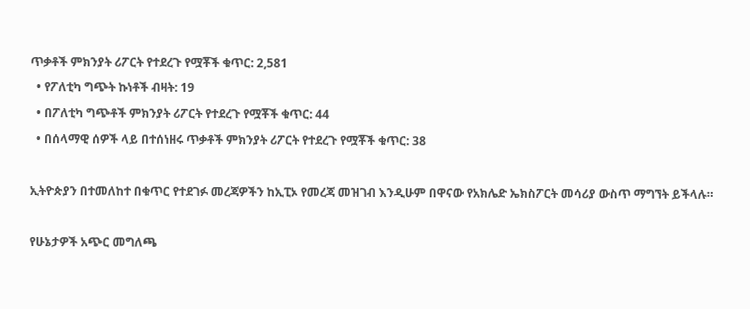ጥቃቶች ምክንያት ሪፖርት የተደረጉ የሟቾች ቁጥር: 2,581
  • የፖለቲካ ግጭት ኩነቶች ብዛት: 19
  • በፖለቲካ ግጭቶች ምክንያት ሪፖርት የተደረጉ የሟቾች ቁጥር: 44
  • በሰላማዊ ሰዎች ላይ በተሰነዘሩ ጥቃቶች ምክንያት ሪፖርት የተደረጉ የሟቾች ቁጥር: 38

ኢትዮጵያን በተመለከተ በቁጥር የተደገፉ መረጃዎችን ከኢፒኦ የመረጃ መዝገብ እንዲሁም በዋናው የአክሌድ ኤክስፖርት መሳሪያ ውስጥ ማግኘት ይችላሉ።

የሁኔታዎች አጭር መግለጫ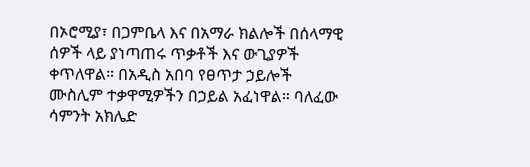በኦሮሚያ፣ በጋምቤላ እና በአማራ ክልሎች በሰላማዊ ሰዎች ላይ ያነጣጠሩ ጥቃቶች እና ውጊያዎች ቀጥለዋል። በአዲስ አበባ የፀጥታ ኃይሎች ሙስሊም ተቃዋሚዎችን በኃይል አፈነዋል። ባለፈው ሳምንት አክሌድ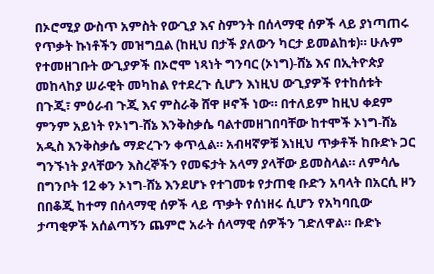በኦሮሚያ ውስጥ አምስት የውጊያ እና ስምንት በሰላማዊ ሰዎች ላይ ያነጣጠሩ የጥቃት ኩነቶችን መዝግቧል (ከዚህ በታች ያለውን ካርታ ይመልከቱ)። ሁሉም የተመዘገቡት ውጊያዎች በኦሮሞ ነጻነት ግንባር (ኦነግ)-ሸኔ እና በኢትዮጵያ መከላከያ ሠራዊት መካከል የተደረጉ ሲሆን እነዚህ ውጊያዎች የተከሰቱት በጉጂ፣ ምዕራብ ጉጂ እና ምስራቅ ሸዋ ዞኖች ነው። በተለይም ከዚህ ቀደም ምንም አይነት የኦነግ-ሸኔ እንቅስቃሴ ባልተመዘገበባቸው ከተሞች ኦነግ-ሸኔ አዲስ እንቅስቃሴ ማድረጉን ቀጥሏል። አብዛኛዎቹ እነዚህ ጥቃቶች ከቡድኑ ጋር ግንኙነት ያላቸውን እስረኞችን የመፍታት አላማ ያላቸው ይመስላል። ለምሳሌ በግንቦት 12 ቀን ኦነግ-ሸኔ እንደሆኑ የተገመቱ የታጠቂ ቡድን አባላት በአርሲ ዞን በበቆጂ ከተማ በሰላማዊ ሰዎች ላይ ጥቃት የሰነዘሩ ሲሆን የአካባቢው ታጣቂዎች አሰልጣኝን ጨምሮ አራት ሰላማዊ ሰዎችን ገድለዋል። ቡድኑ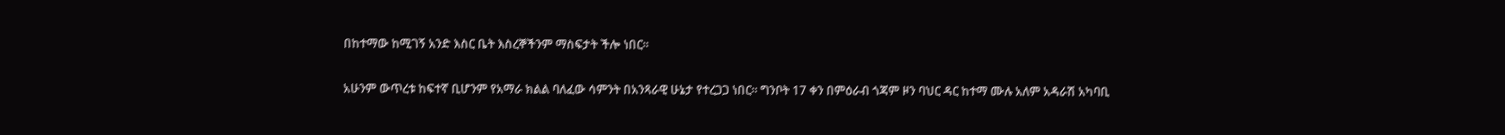በከተማው ከሚገኝ አንድ እስር ቤት እስረኞችንም ማስፍታት ችሎ ነበር።

አሁንም ውጥረቱ ከፍተኛ ቢሆንም የአማራ ክልል ባለፈው ሳምንት በአንጻራዊ ሁኔታ የተረጋጋ ነበር። ግንቦት 17 ቀን በምዕራብ ጎጃም ዞን ባህር ዳር ከተማ ሙሉ አለም አዳራሽ አካባቢ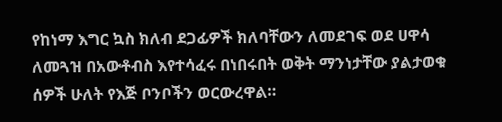የከነማ እግር ኳስ ክለብ ደጋፊዎች ክለባቸውን ለመደገፍ ወደ ሀዋሳ ለመጓዝ በአውቶብስ እየተሳፈሩ በነበሩበት ወቅት ማንነታቸው ያልታወቁ ሰዎች ሁለት የእጅ ቦንቦችን ወርውረዋል።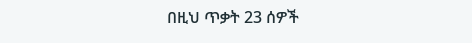በዚህ ጥቃት 23 ሰዎች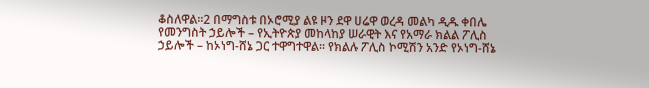ቆስለዋል።2 በማግስቱ በኦሮሚያ ልዩ ዞን ደዋ ሀሬዋ ወረዳ መልካ ዲዱ ቀበሌ የመንግስት ኃይሎች – የኢትዮጵያ መከላከያ ሠራዊት እና የአማራ ክልል ፖሊስ ኃይሎች – ከኦነግ-ሸኔ ጋር ተዋግተዋል። የክልሉ ፖሊስ ኮሚሽን አንድ የኦነግ-ሸኔ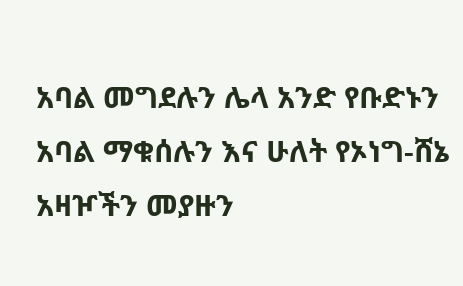አባል መግደሉን ሌላ አንድ የቡድኑን አባል ማቁሰሉን እና ሁለት የኦነግ-ሸኔ አዛዦችን መያዙን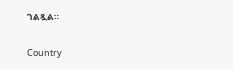ገልጿል።

Country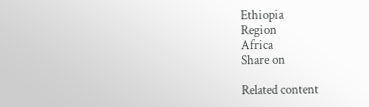Ethiopia
Region
Africa
Share on

Related content